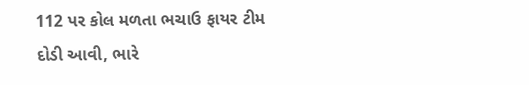112 પર કોલ મળતા ભચાઉ ફાયર ટીમ દોડી આવી, ભારે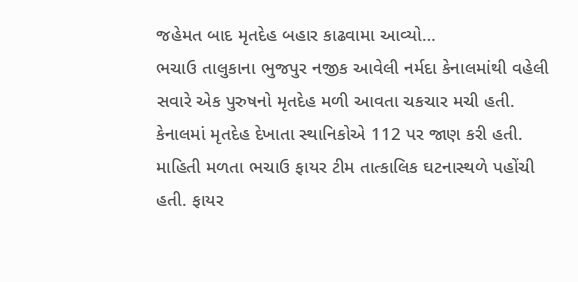જહેમત બાદ મૃતદેહ બહાર કાઢવામા આવ્યો…
ભચાઉ તાલુકાના ભુજપુર નજીક આવેલી નર્મદા કેનાલમાંથી વહેલી સવારે એક પુરુષનો મૃતદેહ મળી આવતા ચકચાર મચી હતી. કેનાલમાં મૃતદેહ દેખાતા સ્થાનિકોએ 112 પર જાણ કરી હતી. માહિતી મળતા ભચાઉ ફાયર ટીમ તાત્કાલિક ઘટનાસ્થળે પહોંચી હતી. ફાયર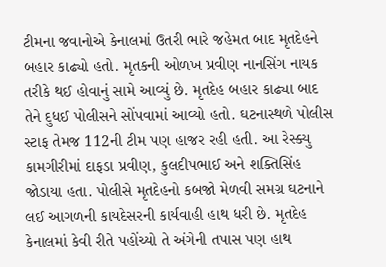ટીમના જવાનોએ કેનાલમાં ઉતરી ભારે જહેમત બાદ મૃતદેહને બહાર કાઢ્યો હતો. મૃતકની ઓળખ પ્રવીણ નાનસિંગ નાયક તરીકે થઈ હોવાનું સામે આવ્યું છે. મૃતદેહ બહાર કાઢ્યા બાદ તેને દુધઈ પોલીસને સોંપવામાં આવ્યો હતો. ઘટનાસ્થળે પોલીસ સ્ટાફ તેમજ 112ની ટીમ પણ હાજર રહી હતી. આ રેસ્ક્યુ કામગીરીમાં દાફડા પ્રવીણ, કુલદીપભાઈ અને શક્તિસિંહ જોડાયા હતા. પોલીસે મૃતદેહનો કબજો મેળવી સમગ્ર ઘટનાને લઈ આગળની કાયદેસરની કાર્યવાહી હાથ ધરી છે. મૃતદેહ કેનાલમાં કેવી રીતે પહોંચ્યો તે અંગેની તપાસ પણ હાથ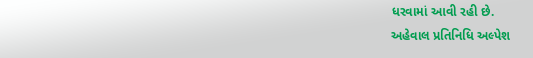ધરવામાં આવી રહી છે.
અહેવાલ પ્રતિનિધિ અલ્પેશ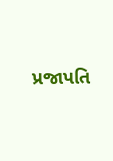પ્રજાપતિ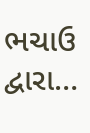ભચાઉ દ્વારા…